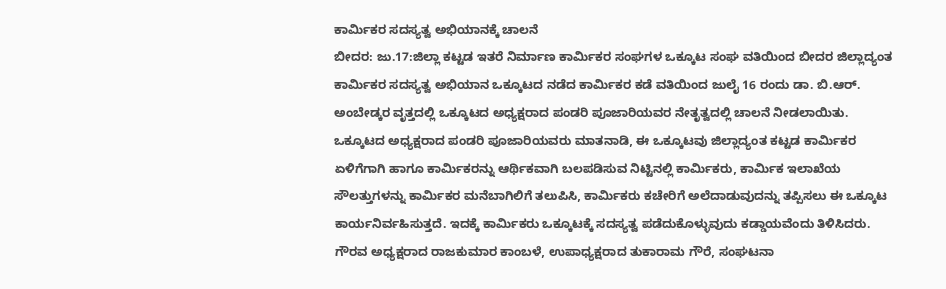ಕಾರ್ಮಿಕರ ಸದಸ್ಯತ್ವ ಅಭಿಯಾನಕ್ಕೆ ಚಾಲನೆ
ಬೀದರ: ಜು.17:ಜಿಲ್ಲಾ ಕಟ್ಟಡ ಇತರೆ ನಿರ್ಮಾಣ ಕಾರ್ಮಿಕರ ಸಂಘಗಳ ಒಕ್ಕೂಟ ಸಂಘ ವತಿಯಿಂದ ಬೀದರ ಜಿಲ್ಲಾದ್ಯಂತ ಕಾರ್ಮಿಕರ ಸದಸ್ಯತ್ವ ಅಭಿಯಾನ ಒಕ್ಕೂಟದ ನಡೆದ ಕಾರ್ಮಿಕರ ಕಡೆ ವತಿಯಿಂದ ಜುಲೈ 16 ರಂದು ಡಾ. ಬಿ.ಆರ್. ಅಂಬೇಡ್ಕರ ವೃತ್ತದಲ್ಲಿ ಒಕ್ಕೂಟದ ಅಧ್ಯಕ್ಷರಾದ ಪಂಡರಿ ಪೂಜಾರಿಯವರ ನೇತೃತ್ವದಲ್ಲಿ ಚಾಲನೆ ನೀಡಲಾಯಿತು.
ಒಕ್ಕೂಟದ ಅಧ್ಯಕ್ಷರಾದ ಪಂಡರಿ ಪೂಜಾರಿಯವರು ಮಾತನಾಡಿ, ಈ ಒಕ್ಕೂಟವು ಜಿಲ್ಲಾದ್ಯಂತ ಕಟ್ಟಡ ಕಾರ್ಮಿಕರ ಏಳಿಗೆಗಾಗಿ ಹಾಗೂ ಕಾರ್ಮಿಕರನ್ನು ಆರ್ಥಿಕವಾಗಿ ಬಲಪಡಿಸುವ ನಿಟ್ಟಿನಲ್ಲಿ ಕಾರ್ಮಿಕರು, ಕಾರ್ಮಿಕ ಇಲಾಖೆಯ ಸೌಲತ್ತುಗಳನ್ನು ಕಾರ್ಮಿಕರ ಮನೆಬಾಗಿಲಿಗೆ ತಲುಪಿಸಿ, ಕಾರ್ಮಿಕರು ಕಚೇರಿಗೆ ಅಲೆದಾಡುವುದನ್ನು ತಪ್ಪಿಸಲು ಈ ಒಕ್ಕೂಟ ಕಾರ್ಯನಿರ್ವಹಿಸುತ್ತದೆ. ಇದಕ್ಕೆ ಕಾರ್ಮಿಕರು ಒಕ್ಕೂಟಕ್ಕೆ ಸದಸ್ಯತ್ವ ಪಡೆದುಕೊಳ್ಳುವುದು ಕಡ್ಡಾಯವೆಂದು ತಿಳಿಸಿದರು.
ಗೌರವ ಅಧ್ಯಕ್ಷರಾದ ರಾಜಕುಮಾರ ಕಾಂಬಳೆ, ಉಪಾಧ್ಯಕ್ಷರಾದ ತುಕಾರಾಮ ಗೌರೆ, ಸಂಘಟನಾ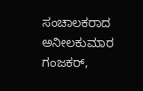ಸಂಚಾಲಕರಾದ ಅನೀಲಕುಮಾರ ಗಂಜಕರ್,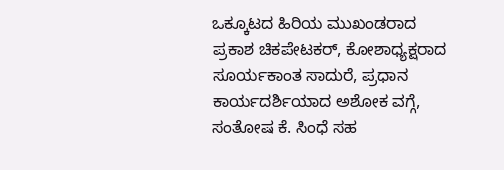ಒಕ್ಕೂಟದ ಹಿರಿಯ ಮುಖಂಡರಾದ ಪ್ರಕಾಶ ಚಿಕಪೇಟಕರ್, ಕೋಶಾಧ್ಯಕ್ಷರಾದ ಸೂರ್ಯಕಾಂತ ಸಾದುರೆ, ಪ್ರಧಾನ ಕಾರ್ಯದರ್ಶಿಯಾದ ಅಶೋಕ ವಗ್ಗೆ, ಸಂತೋಷ ಕೆ. ಸಿಂಧೆ ಸಹ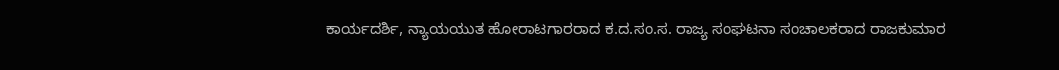ಕಾರ್ಯದರ್ಶಿ, ನ್ಯಾಯಯುತ ಹೋರಾಟಗಾರರಾದ ಕ.ದ.ಸಂ.ಸ. ರಾಜ್ಯ ಸಂಘಟನಾ ಸಂಚಾಲಕರಾದ ರಾಜಕುಮಾರ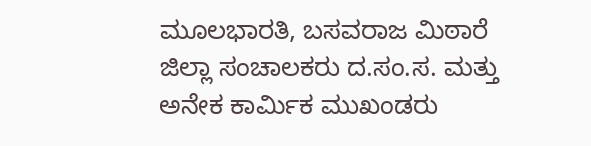ಮೂಲಭಾರತಿ, ಬಸವರಾಜ ಮಿಠಾರೆ ಜಿಲ್ಲಾ ಸಂಚಾಲಕರು ದ.ಸಂ.ಸ. ಮತ್ತು ಅನೇಕ ಕಾರ್ಮಿಕ ಮುಖಂಡರು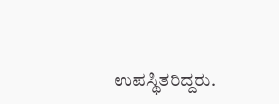ಉಪಸ್ಥಿತರಿದ್ದರು.